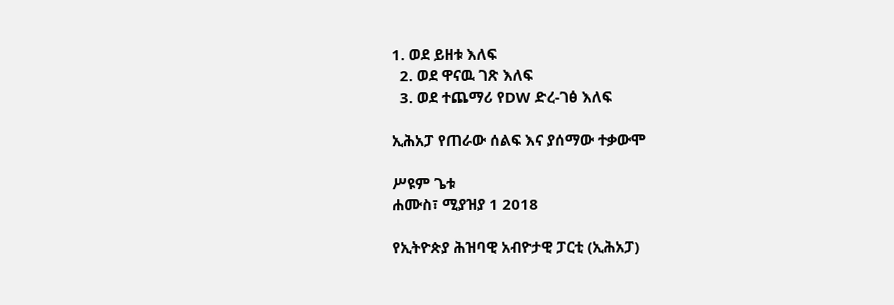1. ወደ ይዘቱ እለፍ
  2. ወደ ዋናዉ ገጽ እለፍ
  3. ወደ ተጨማሪ የDW ድረ-ገፅ እለፍ

ኢሕአፓ የጠራው ሰልፍ እና ያሰማው ተቃውሞ

ሥዩም ጌቱ
ሐሙስ፣ ሚያዝያ 1 2018

የኢትዮጵያ ሕዝባዊ አብዮታዊ ፓርቲ (ኢሕአፓ)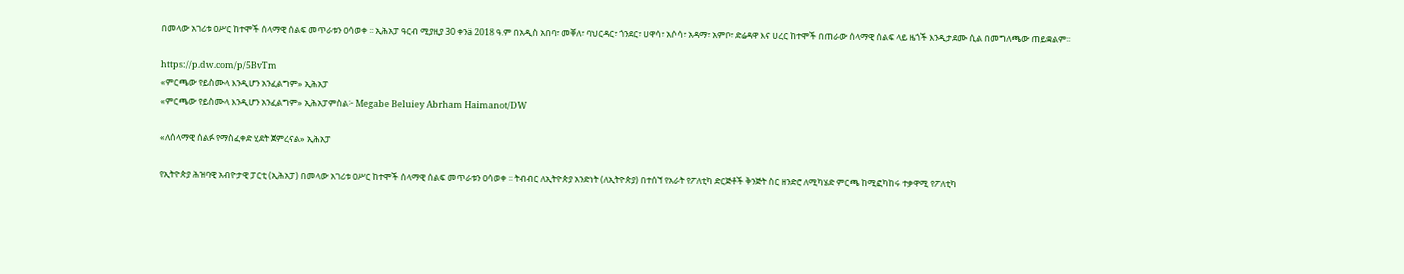በመላው አገሪቱ ዐሥር ከተሞች ሰላማዊ ሰልፍ መጥራቱን ዐሳወቀ ፡፡ ኢሕአፓ ዓርብ ሚያዚያ 30 ቀንä 2018 ዓ.ም በአዲስ አበባ፣ መቐለ፣ ባህርዳር፣ ጎንደር፣ ሀዋሳ፣ አሶሳ፣ አዳማ፣ አምቦ፣ ድሬዳዋ እና ሀረር ከተሞች በጠራው ሰላማዊ ሰልፍ ላይ ዜጎች እንዲታደሙ ሲል በመግለጫው ጠይቋልም፡፡

https://p.dw.com/p/5BvTm
«ምርጫው የይስሙላ እንዲሆን አንፈልግም» ኢሕአፓ
«ምርጫው የይስሙላ እንዲሆን አንፈልግም» ኢሕአፓምስል፦ Megabe Beluiey Abrham Haimanot/DW

«ለሰላማዊ ሰልፉ የማስፈቀድ ሂደት ጀምረናል» ኢሕአፓ

የኢትዮጵያ ሕዝባዊ አብዮታዊ ፓርቲ (ኢሕአፓ) በመላው አገሪቱ ዐሥር ከተሞች ሰላማዊ ሰልፍ መጥራቱን ዐሳወቀ ፡፡ ትብብር ለኢትዮጵያ አንድነት (ለኢትዮጵያ) በተሰኘ የአራት የፖለቲካ ድርጅቶች ቅንጅት ስር ዘንድሮ ለሚካሄድ ምርጫ ከሚፎካከሩ ተቃዋሚ የፖለቲካ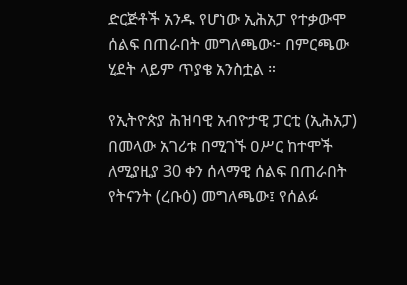ድርጅቶች አንዱ የሆነው ኢሕአፓ የተቃውሞ ሰልፍ በጠራበት መግለጫው፦ በምርጫው ሂደት ላይም ጥያቄ አንስቷል ።

የኢትዮጵያ ሕዝባዊ አብዮታዊ ፓርቲ (ኢሕአፓ) በመላው አገሪቱ በሚገኙ ዐሥር ከተሞች ለሚያዚያ 30 ቀን ሰላማዊ ሰልፍ በጠራበት የትናንት (ረቡዕ) መግለጫው፤ የሰልፉ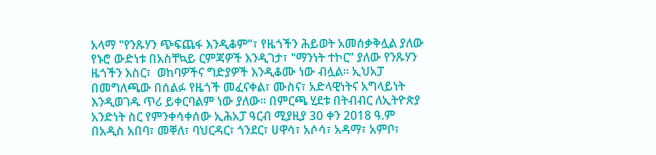አላማ "የንጹሃን ጭፍጨፋ እንዲቆም”፣ የዜጎችን ሕይወት አመሰቃቅሏል ያለው የኑሮ ውድነቱ በአስቸኳይ ርምጃዎች እንዲገታ፣ "ማንነት ተኮር” ያለው የንጹሃን ዜጎችን እስር፣  ወከባዎችና ግድያዎች እንዲቆሙ ነው ብሏል፡፡ ኢህአፓ በመግለጫው በሰልፉ የዜጎች መፈናቀል፣ ሙስና፣ አድላዊነትና አግላይነት እንዲወገዱ ጥሪ ይቀርባልም ነው ያለው፡፡ በምርጫ ሂደቱ በትብብር ለኢትዮጵያ አንድነት ስር የምንቀሳቀሰው ኢሕአፓ ዓርብ ሚያዚያ 30 ቀን 2018 ዓ.ም በአዲስ አበባ፣ መቐለ፣ ባህርዳር፣ ጎንደር፣ ሀዋሳ፣ አሶሳ፣ አዳማ፣ አምቦ፣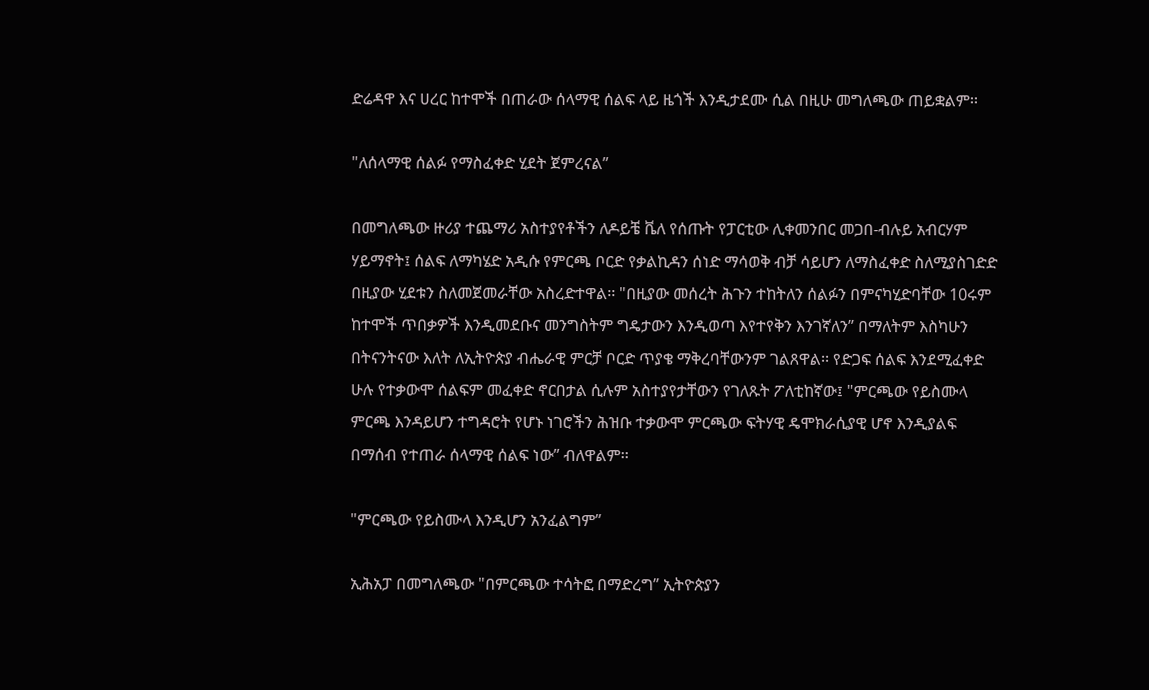ድሬዳዋ እና ሀረር ከተሞች በጠራው ሰላማዊ ሰልፍ ላይ ዜጎች እንዲታደሙ ሲል በዚሁ መግለጫው ጠይቋልም፡፡

"ለሰላማዊ ሰልፉ የማስፈቀድ ሂደት ጀምረናል”

በመግለጫው ዙሪያ ተጨማሪ አስተያየቶችን ለዶይቼ ቬለ የሰጡት የፓርቲው ሊቀመንበር መጋበ-ብሉይ አብርሃም ሃይማኖት፤ ሰልፍ ለማካሄድ አዲሱ የምርጫ ቦርድ የቃልኪዳን ሰነድ ማሳወቅ ብቻ ሳይሆን ለማስፈቀድ ስለሚያስገድድ በዚያው ሂደቱን ስለመጀመራቸው አስረድተዋል፡፡ "በዚያው መሰረት ሕጉን ተከትለን ሰልፉን በምናካሂድባቸው 10ሩም ከተሞች ጥበቃዎች እንዲመደቡና መንግስትም ግዴታውን እንዲወጣ እየተየቅን እንገኛለን” በማለትም እስካሁን በትናንትናው እለት ለኢትዮጵያ ብሔራዊ ምርቻ ቦርድ ጥያቄ ማቅረባቸውንም ገልጸዋል፡፡ የድጋፍ ሰልፍ እንደሚፈቀድ ሁሉ የተቃውሞ ሰልፍም መፈቀድ ኖርበታል ሲሉም አስተያየታቸውን የገለጹት ፖለቲከኛው፤ "ምርጫው የይስሙላ ምርጫ እንዳይሆን ተግዳሮት የሆኑ ነገሮችን ሕዝቡ ተቃውሞ ምርጫው ፍትሃዊ ዴሞክራሲያዊ ሆኖ እንዲያልፍ በማሰብ የተጠራ ሰላማዊ ሰልፍ ነው” ብለዋልም፡፡

"ምርጫው የይስሙላ እንዲሆን አንፈልግም”

ኢሕአፓ በመግለጫው "በምርጫው ተሳትፎ በማድረግ” ኢትዮጵያን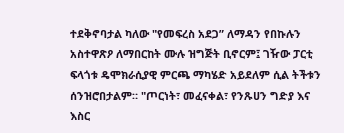ተደቅኖባታል ካለው "የመፍረስ አደጋ” ለማዳን የበኩሉን አስተዋጽዖ ለማበርከት ሙሉ ዝግጅት ቢኖርም፤ ገዥው ፓርቲ ፍላጎቱ ዴሞክራሲያዊ ምርጫ ማካሄድ አይደለም ሲል ትችቱን ሰንዝሮበታልም። "ጦርነት፣ መፈናቀል፣ የንጹሀን ግድያ እና እስር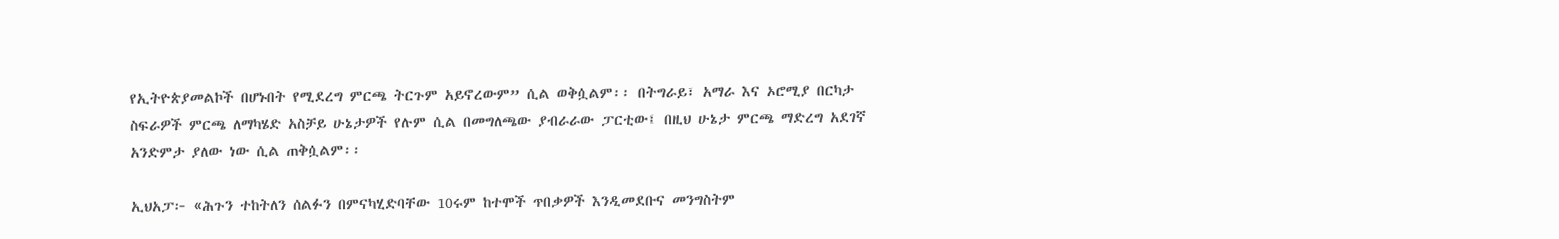የኢትዮጵያመልኮች በሆኑበት የሚደረግ ምርጫ ትርጉም አይኖረውም” ሲል ወቅሷልም፡፡ በትግራይ፣ አማራ እና ኦሮሚያ በርካታ ስፍራዎች ምርጫ ለማካሄድ አስቻይ ሁኔታዎች የሉም ሲል በመግለጫው ያብራራው ፓርቲው፤ በዚህ ሁኔታ ምርጫ ማድረግ አደገኛ አንድምታ ያለው ነው ሲል ጠቅሷልም፡፡

ኢህአፓ፦ «ሕጉን ተከትለን ሰልፉን በምናካሂድባቸው 10ሩም ከተሞች ጥበቃዎች እንዲመደቡና መንግስትም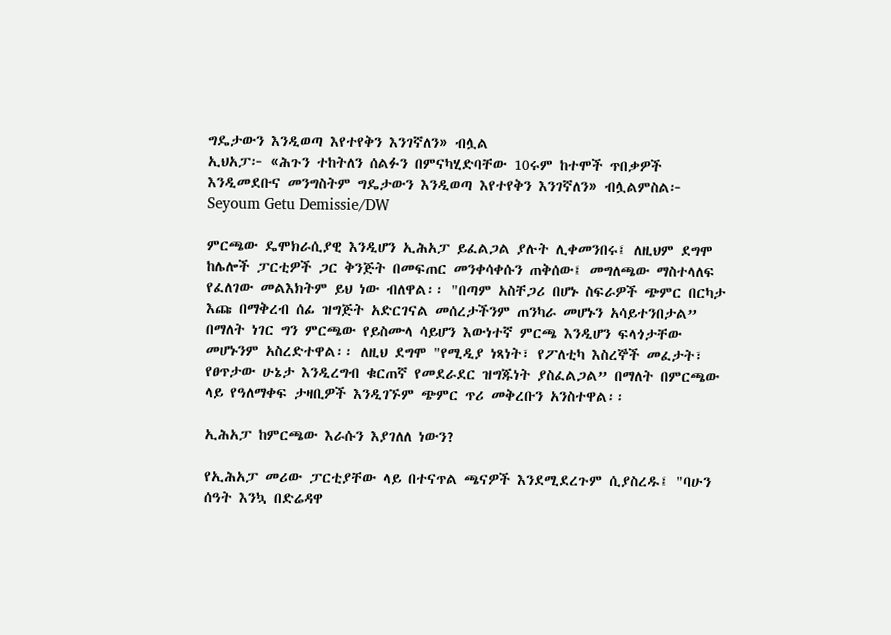ግዴታውን እንዲወጣ እየተየቅን እንገኛለን» ብሏል
ኢህአፓ፦ «ሕጉን ተከትለን ሰልፉን በምናካሂድባቸው 10ሩም ከተሞች ጥበቃዎች እንዲመደቡና መንግስትም ግዴታውን እንዲወጣ እየተየቅን እንገኛለን» ብሏልምስል፦ Seyoum Getu Demissie/DW

ምርጫው ዴሞክራሲያዊ እንዲሆን ኢሕአፓ ይፈልጋል ያሉት ሊቀመንበሩ፤ ለዚህም ደግሞ ከሌሎች ፓርቲዎች ጋር ቅንጅት በመፍጠር መንቀሳቀሱን ጠቅሰው፤ መግለጫው ማስተላለፍ የፈለገው መልእክትም ይህ ነው ብለዋል፡፡ "በጣም አስቸጋሪ በሆኑ ስፍራዎች ጭምር በርካታ እጩ በማቅረብ ሰፊ ዝግጅት አድርገናል መሰረታችንም ጠንካራ መሆኑን አሳይተንበታል” በማለት ነገር ግን ምርጫው የይስሙላ ሳይሆን እውነተኛ ምርጫ እንዲሆን ፍላጎታቸው መሆኑንም አስረድተዋል፡፡ ለዚህ ደግሞ "የሚዲያ ነጻነት፣ የፖለቲካ እስረኞች መፈታት፣ የፀጥታው ሁኔታ እንዲረግብ ቁርጠኛ የመደራደር ዝግጁነት ያስፈልጋል” በማለት በምርጫው ላይ የዓለማቀፍ ታዛቢዎች እንዲገኙም ጭምር ጥሪ መቅረቡን አንስተዋል፡፡

ኢሕአፓ ከምርጫው እራሱን እያገለለ ነውን?

የኢሕአፓ መሪው ፓርቲያቸው ላይ በተናጥል ጫናዎች እንደሚደረጉም ሲያስረዱ፤ "ባሁን ሰዓት እንኳ በድሬዳዋ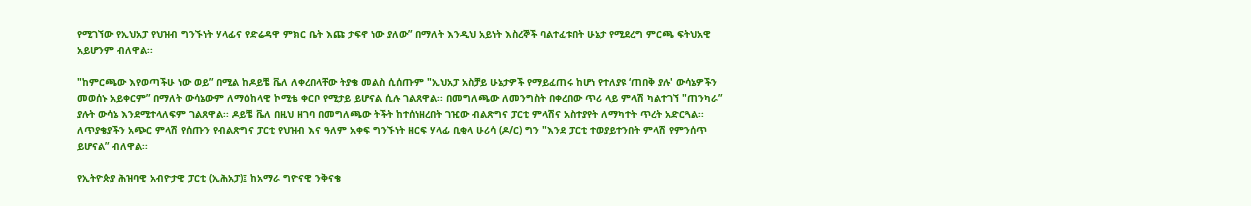የሚገኘው የኢህአፓ የህዝብ ግንኙነት ሃላፊና የድሬዳዋ ምክር ቤት እጩ ታፍኖ ነው ያለው” በማለት እንዲህ አይነት እስረኞች ባልተፈቱበት ሁኔታ የሚደረግ ምርጫ ፍትህአዊ አይሆንም ብለዋል፡፡

"ከምርጫው እየወጣችሁ ነው ወይ” በሚል ከዶይቼ ቬለ ለቀረበላቸው ትያቄ መልስ ሲሰጡም "ኢህአፓ አስቻይ ሁኔታዎች የማይፈጠሩ ከሆነ የተለያዩ ‘ጠበቅ ያሉ' ውሳኔዎችን መወሰኑ አይቀርም” በማለት ውሳኔውም ለማዕከላዊ ኮሚቴ ቀርቦ የሚታይ ይሆናል ሲሉ ገልጸዋል፡፡ በመግለጫው ለመንግስት በቀረበው ጥሪ ላይ ምላሽ ካልተገኘ "ጠንካራ” ያሉት ውሳኔ እንደሚተላለፍም ገልጸዋል፡፡ ዶይቼ ቬለ በዚህ ዘገባ በመግለጫው ትችት ከተሰነዘረበት ገዢው ብልጽግና ፓርቲ ምላሽና አስተያየት ለማካተት ጥረት አድርጓል፡፡ ለጥያቄያችን አጭር ምላሽ የሰጡን የብልጽግና ፓርቲ የህዝብ እና ዓለም አቀፍ ግንኙነት ዘርፍ ሃላፊ ቢቂላ ሁሪሳ (ዶ/ር) ግን "እንደ ፓርቲ ተወያይተንበት ምላሽ የምንሰጥ ይሆናል” ብለዋል፡፡

የኢትዮጵያ ሕዝባዊ አብዮታዊ ፓርቲ (ኢሕአፓ)፤ ከአማራ ግዮናዊ ንቅናቄ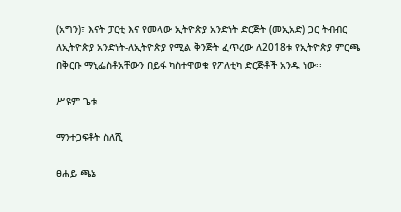(አግን)፣ እናት ፓርቲ እና የመላው ኢትዮጵያ አንድነት ድርጅት (መኢአድ) ጋር ትብብር ለኢትዮጵያ አንድነት-ለኢትዮጵያ የሚል ቅንጅት ፈጥረው ለ2018ቱ የኢትዮጵያ ምርጫ በቅርቡ ማኒፌስቶአቸውን በይፋ ካስተዋወቁ የፖለቲካ ድርጅቶች አንዱ ነው፡፡

ሥዩም ጌቱ

ማንተጋፍቶት ስለሺ

ፀሐይ ጫኔ